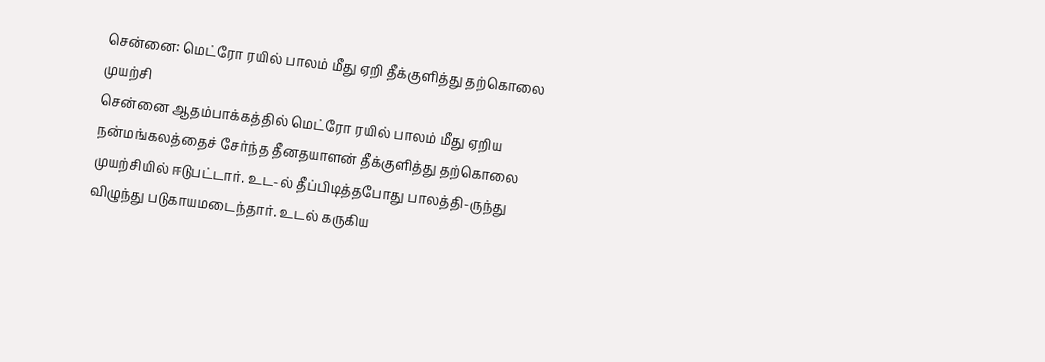சென்னை: மெட்ரோ ரயில் பாலம் மீது ஏறி தீக்குளித்து தற்கொலை முயற்சி
சென்னை ஆதம்பாக்கத்தில் மெட்ரோ ரயில் பாலம் மீது ஏறிய நன்மங்கலத்தைச் சேர்ந்த தீனதயாளன் தீக்குளித்து தற்கொலை முயற்சியில் ஈடுபட்டார். உட-ல் தீப்பிடித்தபோது பாலத்தி-ருந்து விழுந்து படுகாயமடைந்தார். உடல் கருகிய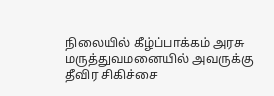நிலையில் கீழ்ப்பாக்கம் அரசு மருத்துவமனையில் அவருக்கு தீவிர சிகிச்சை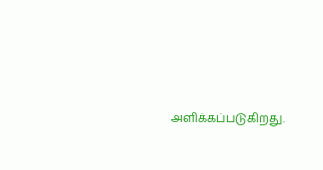அளிக்கப்படுகிறது.